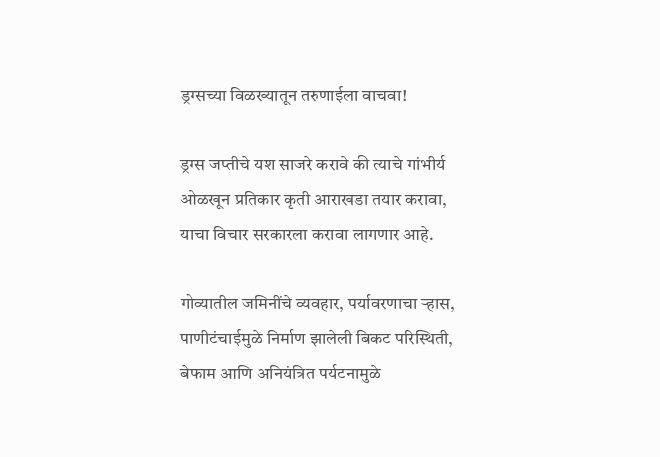ड्रग्सच्या विळख्यातून तरुणाईला वाचवा!

ड्रग्स जप्तीचे यश साजरे करावे की त्याचे गांभीर्य ओळखून प्रतिकार कृती आराखडा तयार करावा, याचा विचार सरकारला करावा लागणार आहे.

गोव्यातील जमिनींचे व्यवहार, पर्यावरणाचा ऱ्हास, पाणीटंचाईमुळे निर्माण झालेली बिकट परिस्थिती, बेफाम आणि अनियंत्रित पर्यटनामुळे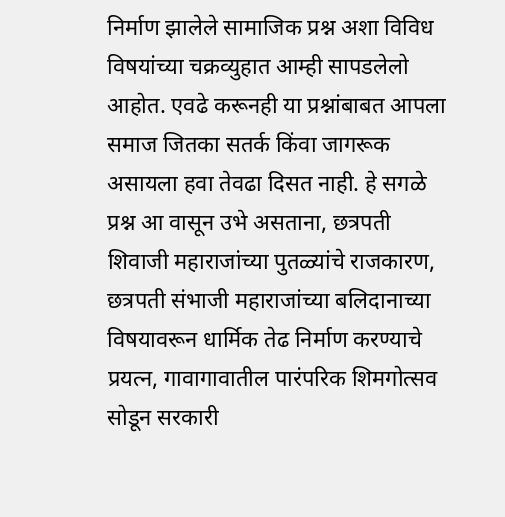निर्माण झालेले सामाजिक प्रश्न अशा विविध विषयांच्या चक्रव्युहात आम्ही सापडलेलो आहोत. एवढे करूनही या प्रश्नांबाबत आपला समाज जितका सतर्क किंवा जागरूक असायला हवा तेवढा दिसत नाही. हे सगळे प्रश्न आ वासून उभे असताना, छत्रपती शिवाजी महाराजांच्या पुतळ्यांचे राजकारण, छत्रपती संभाजी महाराजांच्या बलिदानाच्या विषयावरून धार्मिक तेढ निर्माण करण्याचे प्रयत्न, गावागावातील पारंपरिक शिमगोत्सव सोडून सरकारी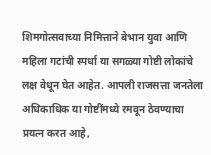शिमगोत्सवाच्या निमित्ताने बेभान युवा आणि महिला गटांची स्पर्धा या सगळ्या गोष्टी लोकांचे लक्ष वेधून घेत आहेत. आपली राजसत्ता जनतेला अधिकाधिक या गोष्टींमध्ये रमवून ठेवण्याचा प्रयत्न करत आहे,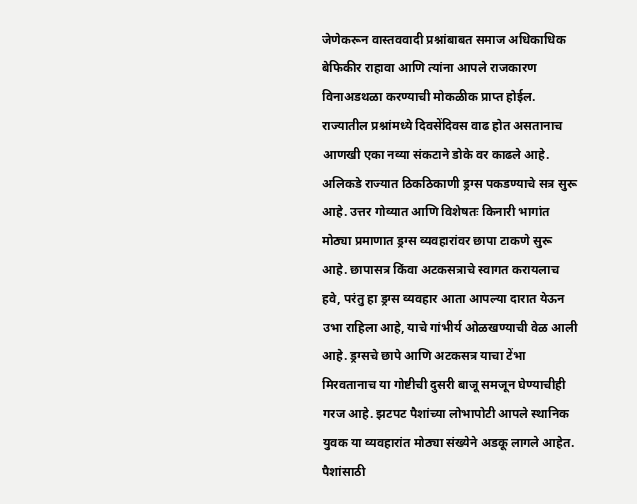जेणेकरून वास्तववादी प्रश्नांबाबत समाज अधिकाधिक बेफिकीर राहावा आणि त्यांना आपले राजकारण विनाअडथळा करण्याची मोकळीक प्राप्त होईल.
राज्यातील प्रश्नांमध्ये दिवसेंदिवस वाढ होत असतानाच आणखी एका नव्या संकटाने डोके वर काढले आहे. अलिकडे राज्यात ठिकठिकाणी ड्रग्स पकडण्याचे सत्र सुरू आहे. उत्तर गोव्यात आणि विशेषतः किनारी भागांत मोठ्या प्रमाणात ड्रग्स व्यवहारांवर छापा टाकणे सुरू आहे. छापासत्र किंवा अटकसत्राचे स्वागत करायलाच हवे, परंतु हा ड्रग्स व्यवहार आता आपल्या दारात येऊन उभा राहिला आहे, याचे गांभीर्य ओळखण्याची वेळ आली आहे. ड्रग्सचे छापे आणि अटकसत्र याचा टेंभा मिरवतानाच या गोष्टीची दुसरी बाजू समजून घेण्याचीही गरज आहे. झटपट पैशांच्या लोभापोटी आपले स्थानिक युवक या व्यवहारांत मोठ्या संख्येने अडकू लागले आहेत. पैशांसाठी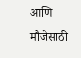आणि मौजेसाठी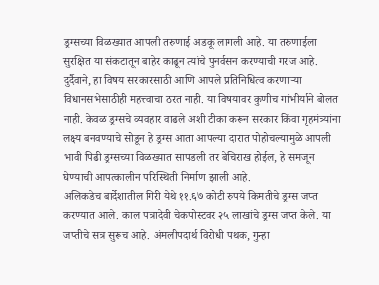ड्रग्सच्या विळख्यात आपली तरुणाई अडकू लागली आहे. या तरुणाईला सुरक्षित या संकटातून बाहेर काढून त्यांचे पुनर्वसन करण्याची गरज आहे. दुर्दैवाने, हा विषय सरकारसाठी आणि आपले प्रतिनिधित्व करणाऱ्या विधानसभेसाठीही महत्त्वाचा ठरत नाही. या विषयावर कुणीच गांभीर्याने बोलत नाही. केवळ ड्रग्सचे व्यवहार वाढले अशी टीका करून सरकार किंवा गृहमंत्र्यांना लक्ष्य बनवण्याचे सोडून हे ड्रग्स आता आपल्या दारात पोहोचल्यामुळे आपली भावी पिढी ड्रग्सच्या विळख्यात सापडली तर बेचिराख होईल, हे समजून घेण्याची आपत्कालीन परिस्थिती निर्माण झाली आहे.
अलिकडेच बार्देशातील गिरी येथे ११.६७ कोटी रुपये किमतीचे ड्रग्स जप्त करण्यात आले. काल पत्रादेवी चेकपोस्टवर २५ लाखांचे ड्रग्स जप्त केले. या जप्तीचे सत्र सुरूच आहे. अंमलीपदार्थ विरोधी पथक, गुन्हा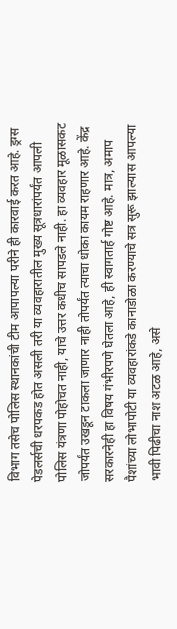विभाग तसेच पोलिस स्थानकांची टीम आपापल्या परीने ही कारवाई करत आहे. ड्रग्स पेडलर्सची धरपकड होत असली तरी या व्यवहारातील मुख्य सूत्रधारांपर्यंत आपली पोलिस यंत्रणा पोहोचत नाही, याचे उत्तर कधीच सापडले नाही. हा व्यवहार मूळासकट जोपर्यंत उखडून टाकला जाणार नाही तोपर्यंत त्याचा धोका कायम राहणार आहे. केंद्र सरकारनेही हा विषय गंभीरपणे घेतला आहे, ही स्वागतार्ह गोष्ट आहे. मात्र, अमाप पैशांच्या लोभापोटी या व्यवहारांकडे कानाडोळा करण्याचे सत्र सुरू झाल्यास आपल्या भावी पिढीचा नाश अटळ आहे, असे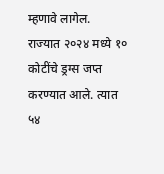म्हणावे लागेल.
राज्यात २०२४ मध्ये १० कोटींचे ड्रग्स जप्त करण्यात आले. त्यात ५४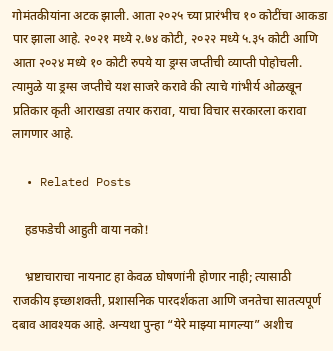गोमंतकीयांना अटक झाली. आता २०२५ च्या प्रारंभीच १० कोटींचा आकडा पार झाला आहे. २०२१ मध्ये २.७४ कोटी, २०२२ मध्ये ५.३५ कोटी आणि आता २०२४ मध्ये १० कोटी रुपये या ड्रग्स जप्तीची व्याप्ती पोहोचली. त्यामुळे या ड्रग्स जप्तीचे यश साजरे करावे की त्याचे गांभीर्य ओळखून प्रतिकार कृती आराखडा तयार करावा, याचा विचार सरकारला करावा लागणार आहे.

  • Related Posts

    हडफडेची आहुती वाया नको!

    भ्रष्टाचाराचा नायनाट हा केवळ घोषणांनी होणार नाही; त्यासाठी राजकीय इच्छाशक्ती, प्रशासनिक पारदर्शकता आणि जनतेचा सातत्यपूर्ण दबाव आवश्यक आहे. अन्यथा पुन्हा “येरे माझ्या मागल्या” अशीच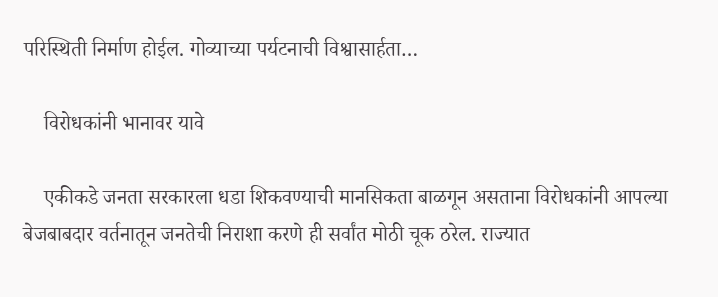परिस्थिती निर्माण होईल. गोव्याच्या पर्यटनाची विश्वासार्हता…

    विरोधकांनी भानावर यावे

    एकीकडे जनता सरकारला धडा शिकवण्याची मानसिकता बाळगून असताना विरोधकांनी आपल्या बेजबाबदार वर्तनातून जनतेची निराशा करणे ही सर्वांत मोठी चूक ठरेल. राज्यात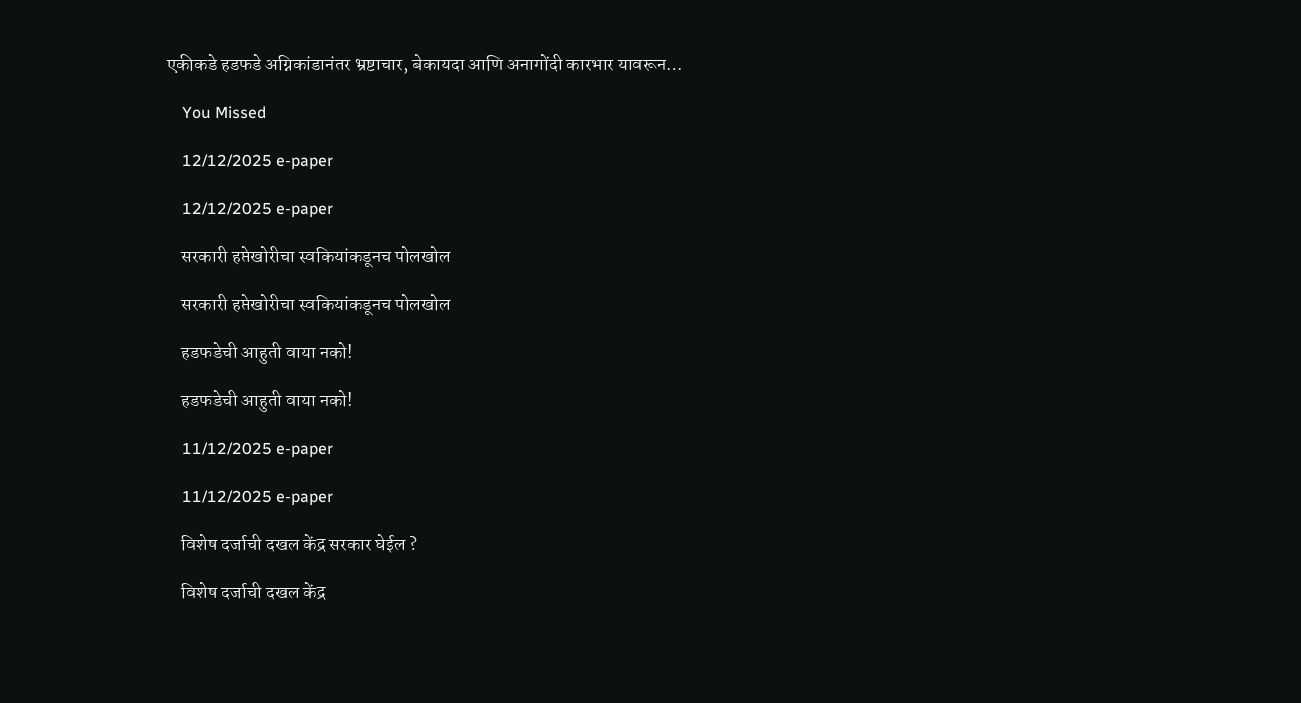एकीकडे हडफडे अग्निकांडानंतर भ्रष्टाचार, बेकायदा आणि अनागोंदी कारभार यावरून…

    You Missed

    12/12/2025 e-paper

    12/12/2025 e-paper

    सरकारी हप्तेखोरीचा स्वकियांकडूनच पोलखोल

    सरकारी हप्तेखोरीचा स्वकियांकडूनच पोलखोल

    हडफडेची आहुती वाया नको!

    हडफडेची आहुती वाया नको!

    11/12/2025 e-paper

    11/12/2025 e-paper

    विशेष दर्जाची दखल केंद्र सरकार घेईल ?

    विशेष दर्जाची दखल केंद्र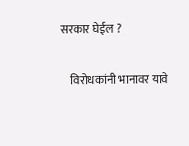सरकार घेईल ?

    विरोधकांनी भानावर यावे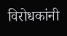विरोधकांनी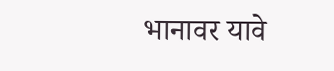भानावर यावे